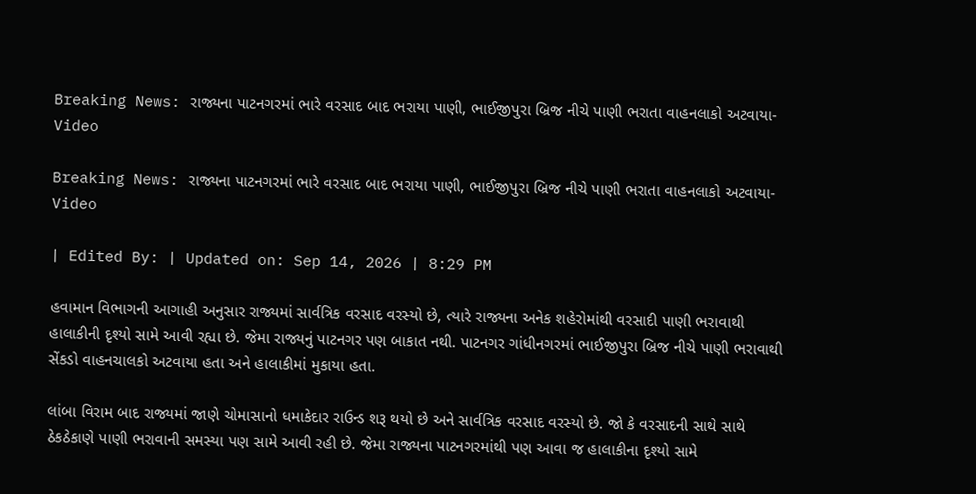Breaking News: રાજ્યના પાટનગરમાં ભારે વરસાદ બાદ ભરાયા પાણી, ભાઈજીપુરા બ્રિજ નીચે પાણી ભરાતા વાહનલાકો અટવાયા- Video

Breaking News: રાજ્યના પાટનગરમાં ભારે વરસાદ બાદ ભરાયા પાણી, ભાઈજીપુરા બ્રિજ નીચે પાણી ભરાતા વાહનલાકો અટવાયા- Video

| Edited By: | Updated on: Sep 14, 2026 | 8:29 PM

હવામાન વિભાગની આગાહી અનુસાર રાજ્યમાં સાર્વત્રિક વરસાદ વરસ્યો છે, ત્યારે રાજ્યના અનેક શહેરોમાંથી વરસાદી પાણી ભરાવાથી હાલાકીની દૃશ્યો સામે આવી રહ્યા છે. જેમા રાજ્યનું પાટનગર પણ બાકાત નથી. પાટનગર ગાંધીનગરમાં ભાઈજીપુરા બ્રિજ નીચે પાણી ભરાવાથી સેંકડો વાહનચાલકો અટવાયા હતા અને હાલાકીમાં મુકાયા હતા.

લાંબા વિરામ બાદ રાજ્યમાં જાણે ચોમાસાનો ધમાકેદાર રાઉન્ડ શરૂ થયો છે અને સાર્વત્રિક વરસાદ વરસ્યો છે. જો કે વરસાદની સાથે સાથે ઠેકઠેકાણે પાણી ભરાવાની સમસ્યા પણ સામે આવી રહી છે. જેમા રાજ્યના પાટનગરમાંથી પણ આવા જ હાલાકીના દૃશ્યો સામે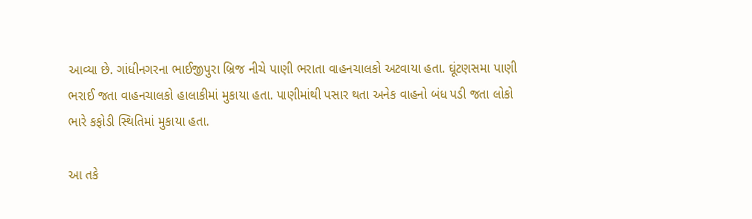આવ્યા છે. ગાંધીનગરના ભાઈજીપુરા બ્રિજ નીચે પાણી ભરાતા વાહનચાલકો અટવાયા હતા. ઘૂંટણસમા પાણી ભરાઈ જતા વાહનચાલકો હાલાકીમાં મુકાયા હતા. પાણીમાંથી પસાર થતા અનેક વાહનો બંધ પડી જતા લોકો ભારે કફોડી સ્થિતિમાં મુકાયા હતા.

આ તકે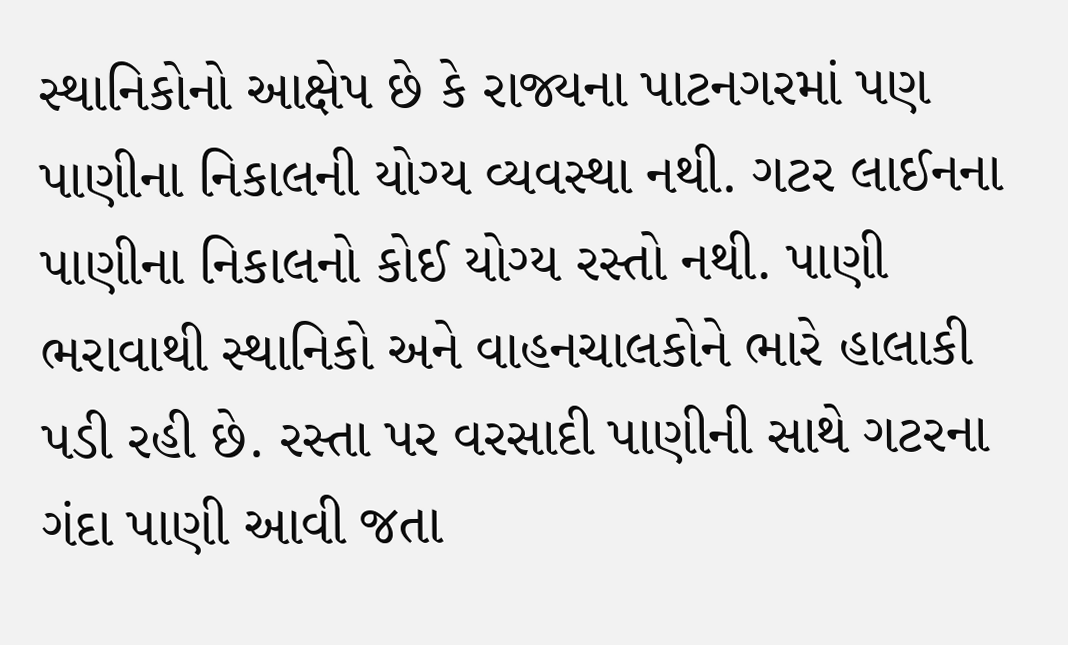સ્થાનિકોનો આક્ષેપ છે કે રાજ્યના પાટનગરમાં પણ પાણીના નિકાલની યોગ્ય વ્યવસ્થા નથી. ગટર લાઈનના પાણીના નિકાલનો કોઈ યોગ્ય રસ્તો નથી. પાણી ભરાવાથી સ્થાનિકો અને વાહનચાલકોને ભારે હાલાકી પડી રહી છે. રસ્તા પર વરસાદી પાણીની સાથે ગટરના ગંદા પાણી આવી જતા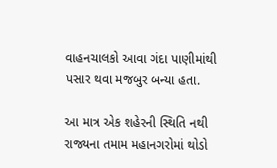વાહનચાલકો આવા ગંદા પાણીમાંથી પસાર થવા મજબુર બન્યા હતા.

આ માત્ર એક શહેરની સ્થિતિ નથી રાજ્યના તમામ મહાનગરોમાં થોડો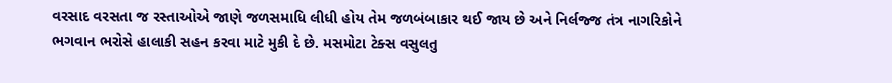વરસાદ વરસતા જ રસ્તાઓએ જાણે જળસમાધિ લીધી હોય તેમ જળબંબાકાર થઈ જાય છે અને નિર્લજ્જ તંત્ર નાગરિકોને ભગવાન ભરોસે હાલાકી સહન કરવા માટે મુકી દે છે. મસમોટા ટેક્સ વસુલતુ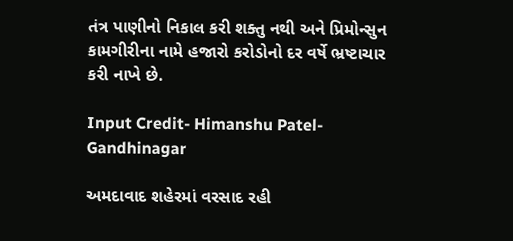તંત્ર પાણીનો નિકાલ કરી શક્તુ નથી અને પ્રિમોન્સુન કામગીરીના નામે હજારો કરોડોનો દર વર્ષે ભ્રષ્ટાચાર કરી નાખે છે.

Input Credit- Himanshu Patel- Gandhinagar

અમદાવાદ શહેરમાં વરસાદ રહી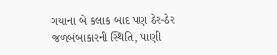ગયાના બે કલાક બાદ પણ ઠેર-ઠેર જળબંબાકારની સ્થિતિ, પાણી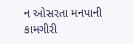ન ઓસરતા મનપાની કામગીરી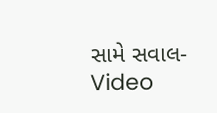સામે સવાલ- Video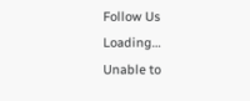Follow Us
Loading...
Unable to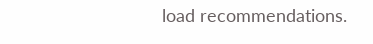load recommendations.